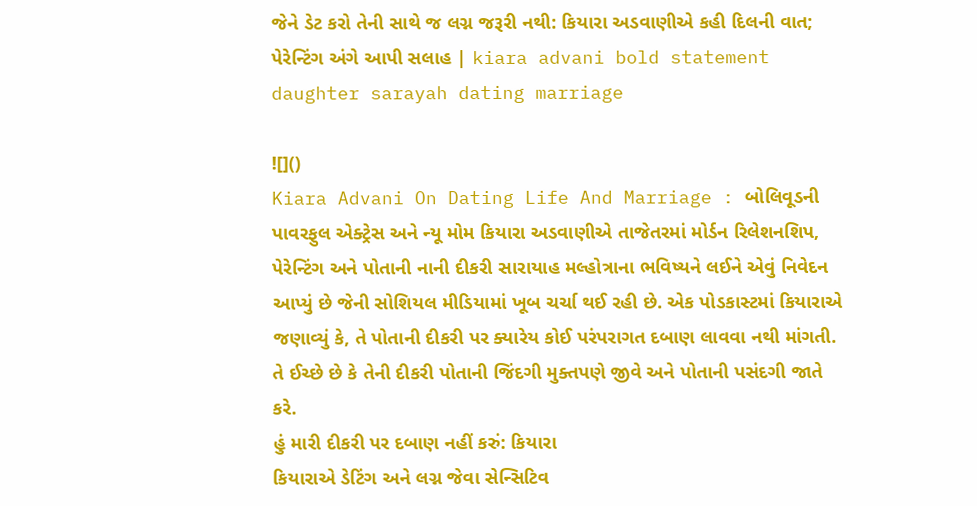જેને ડેટ કરો તેની સાથે જ લગ્ન જરૂરી નથી: કિયારા અડવાણીએ કહી દિલની વાત; પેરેન્ટિંગ અંગે આપી સલાહ | kiara advani bold statement daughter sarayah dating marriage

![]()
Kiara Advani On Dating Life And Marriage : બોલિવૂડની પાવરફુલ એક્ટ્રેસ અને ન્યૂ મોમ કિયારા અડવાણીએ તાજેતરમાં મોર્ડન રિલેશનશિપ, પેરેન્ટિંગ અને પોતાની નાની દીકરી સારાયાહ મલ્હોત્રાના ભવિષ્યને લઈને એવું નિવેદન આપ્યું છે જેની સોશિયલ મીડિયામાં ખૂબ ચર્ચા થઈ રહી છે. એક પોડકાસ્ટમાં કિયારાએ જણાવ્યું કે, તે પોતાની દીકરી પર ક્યારેય કોઈ પરંપરાગત દબાણ લાવવા નથી માંગતી. તે ઈચ્છે છે કે તેની દીકરી પોતાની જિંદગી મુક્તપણે જીવે અને પોતાની પસંદગી જાતે કરે.
હું મારી દીકરી પર દબાણ નહીં કરું: કિયારા
કિયારાએ ડેટિંગ અને લગ્ન જેવા સેન્સિટિવ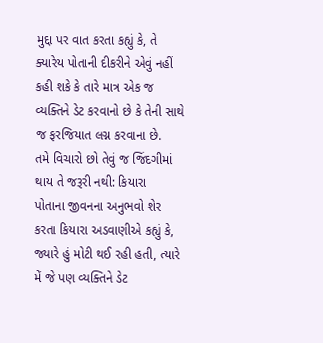મુદ્દા પર વાત કરતા કહ્યું કે, તે ક્યારેય પોતાની દીકરીને એવું નહીં કહી શકે કે તારે માત્ર એક જ વ્યક્તિને ડેટ કરવાનો છે કે તેની સાથે જ ફરજિયાત લગ્ન કરવાના છે.
તમે વિચારો છો તેવું જ જિંદગીમાં થાય તે જરૂરી નથી: કિયારા
પોતાના જીવનના અનુભવો શેર કરતા કિયારા અડવાણીએ કહ્યું કે, જ્યારે હું મોટી થઈ રહી હતી, ત્યારે મેં જે પણ વ્યક્તિને ડેટ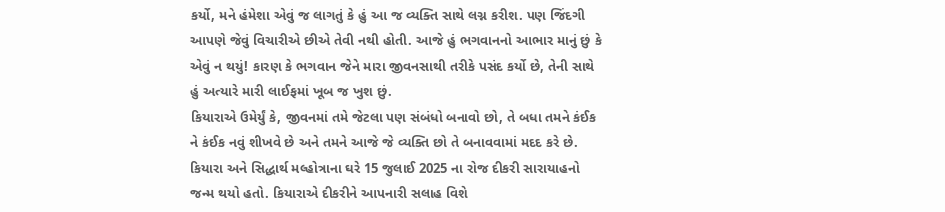કર્યો, મને હંમેશા એવું જ લાગતું કે હું આ જ વ્યક્તિ સાથે લગ્ન કરીશ. પણ જિંદગી આપણે જેવું વિચારીએ છીએ તેવી નથી હોતી. આજે હું ભગવાનનો આભાર માનું છું કે એવું ન થયું! કારણ કે ભગવાન જેને મારા જીવનસાથી તરીકે પસંદ કર્યો છે, તેની સાથે હું અત્યારે મારી લાઈફમાં ખૂબ જ ખુશ છું.
કિયારાએ ઉમેર્યું કે, જીવનમાં તમે જેટલા પણ સંબંધો બનાવો છો, તે બધા તમને કંઈક ને કંઈક નવું શીખવે છે અને તમને આજે જે વ્યક્તિ છો તે બનાવવામાં મદદ કરે છે.
કિયારા અને સિદ્ધાર્થ મલ્હોત્રાના ઘરે 15 જુલાઈ 2025 ના રોજ દીકરી સારાયાહનો જન્મ થયો હતો. કિયારાએ દીકરીને આપનારી સલાહ વિશે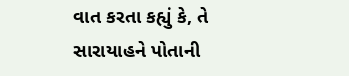વાત કરતા કહ્યું કે, તે સારાયાહને પોતાની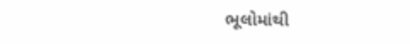ભૂલોમાંથી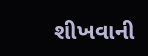શીખવાની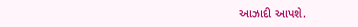આઝાદી આપશે.